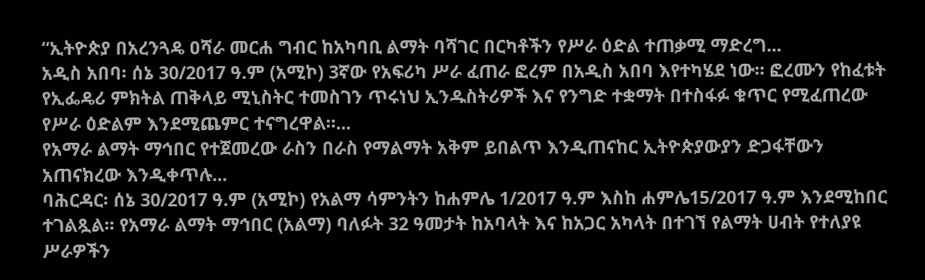“ኢትዮጵያ በአረንጓዴ ዐሻራ መርሐ ግብር ከአካባቢ ልማት ባሻገር በርካቶችን የሥራ ዕድል ተጠቃሚ ማድረግ...
አዲስ አበባ፡ ሰኔ 30/2017 ዓ.ም (አሚኮ) 3ኛው የአፍሪካ ሥራ ፈጠራ ፎረም በአዲስ አበባ እየተካሄደ ነው። ፎረሙን የከፈቱት የኢፌዴሪ ምክትል ጠቅላይ ሚኒስትር ተመስገን ጥሩነህ ኢንዱስትሪዎች እና የንግድ ተቋማት በተስፋፉ ቁጥር የሚፈጠረው የሥራ ዕድልም እንደሚጨምር ተናግረዋል።...
የአማራ ልማት ማኅበር የተጀመረው ራስን በራስ የማልማት አቅም ይበልጥ እንዲጠናከር ኢትዮጵያውያን ድጋፋቸውን አጠናክረው እንዲቀጥሉ...
ባሕርዳር፡ ሰኔ 30/2017 ዓ.ም (አሚኮ) የአልማ ሳምንትን ከሐምሌ 1/2017 ዓ.ም እስከ ሐምሌ15/2017 ዓ.ም እንደሚከበር ተገልጿል። የአማራ ልማት ማኅበር (አልማ) ባለፉት 32 ዓመታት ከአባላት እና ከአጋር አካላት በተገኘ የልማት ሀብት የተለያዩ ሥራዎችን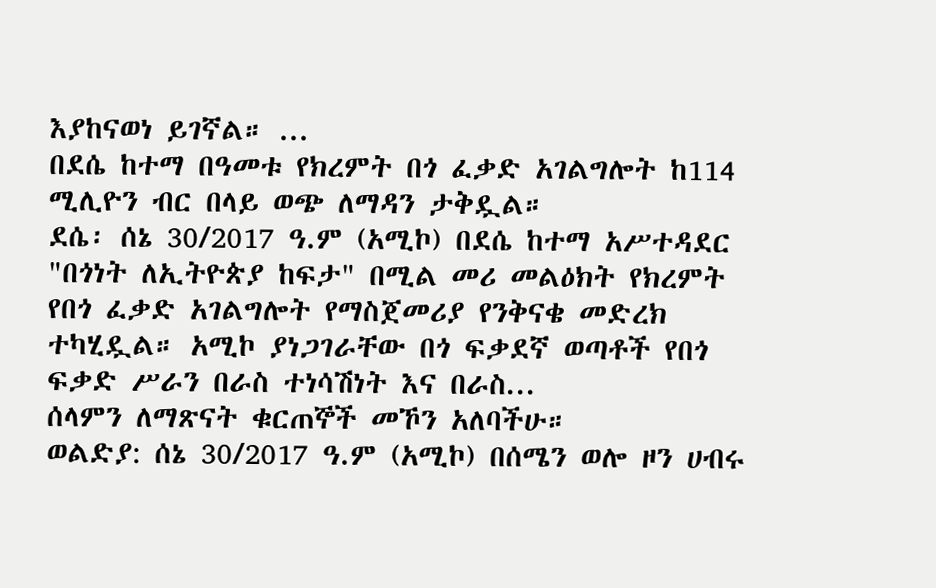እያከናወነ ይገኛል። ...
በደሴ ከተማ በዓመቱ የክረምት በጎ ፈቃድ አገልግሎት ከ114 ሚሊዮን ብር በላይ ወጭ ለማዳን ታቅዷል።
ደሴ፡ ሰኔ 30/2017 ዓ.ም (አሚኮ) በደሴ ከተማ አሥተዳደር "በጎነት ለኢትዮጵያ ከፍታ" በሚል መሪ መልዕክት የክረምት የበጎ ፈቃድ አገልግሎት የማስጀመሪያ የንቅናቄ መድረክ ተካሂዷል። አሚኮ ያነጋገራቸው በጎ ፍቃደኛ ወጣቶች የበጎ ፍቃድ ሥራን በራስ ተነሳሽነት እና በራስ...
ሰላምን ለማጽናት ቁርጠኞች መኾን አለባችሁ።
ወልድያ: ሰኔ 30/2017 ዓ.ም (አሚኮ) በሰሜን ወሎ ዞን ሀብሩ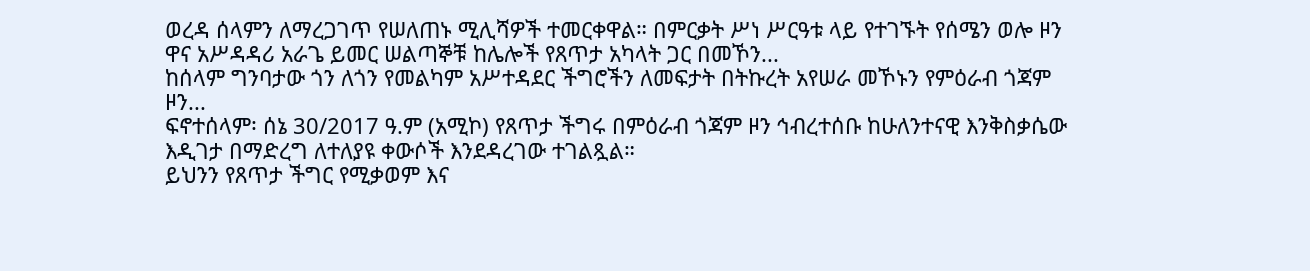ወረዳ ሰላምን ለማረጋገጥ የሠለጠኑ ሚሊሻዎች ተመርቀዋል። በምርቃት ሥነ ሥርዓቱ ላይ የተገኙት የሰሜን ወሎ ዞን ዋና አሥዳዳሪ አራጌ ይመር ሠልጣኞቹ ከሌሎች የጸጥታ አካላት ጋር በመኾን...
ከሰላም ግንባታው ጎን ለጎን የመልካም አሥተዳደር ችግሮችን ለመፍታት በትኩረት አየሠራ መኾኑን የምዕራብ ጎጃም ዞን...
ፍኖተሰላም፡ ሰኔ 30/2017 ዓ.ም (አሚኮ) የጸጥታ ችግሩ በምዕራብ ጎጃም ዞን ኅብረተሰቡ ከሁለንተናዊ እንቅስቃሴው እዲገታ በማድረግ ለተለያዩ ቀውሶች እንደዳረገው ተገልጿል።
ይህንን የጸጥታ ችግር የሚቃወም እና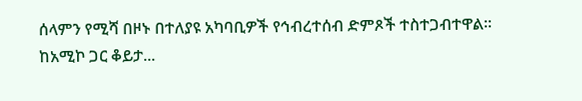ሰላምን የሚሻ በዞኑ በተለያዩ አካባቢዎች የኅብረተሰብ ድምጾች ተስተጋብተዋል።
ከአሚኮ ጋር ቆይታ...